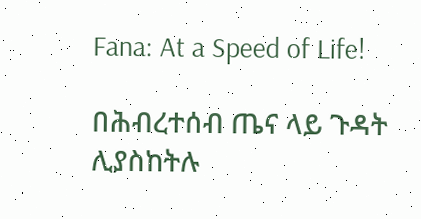Fana: At a Speed of Life!

በሕብረተሰብ ጤና ላይ ጉዳት ሊያስከትሉ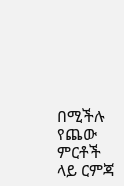በሚችሉ የጨው ምርቶች ላይ ርምጃ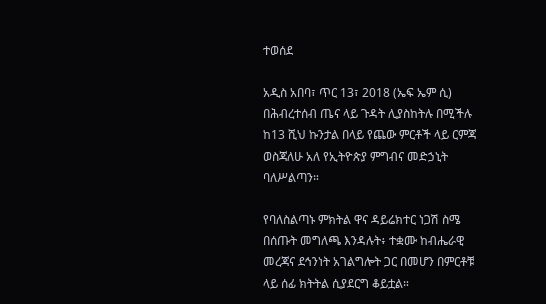ተወሰደ

አዲስ አበባ፣ ጥር 13፣ 2018 (ኤፍ ኤም ሲ) በሕብረተሰብ ጤና ላይ ጉዳት ሊያስከትሉ በሚችሉ ከ13 ሺህ ኩንታል በላይ የጨው ምርቶች ላይ ርምጃ ወስጃለሁ አለ የኢትዮጵያ ምግብና መድኃኒት ባለሥልጣን።

የባለስልጣኑ ምክትል ዋና ዳይሬክተር ነጋሽ ስሜ በሰጡት መግለጫ እንዳሉት፥ ተቋሙ ከብሔራዊ መረጃና ደኅንነት አገልግሎት ጋር በመሆን በምርቶቹ ላይ ሰፊ ክትትል ሲያደርግ ቆይቷል።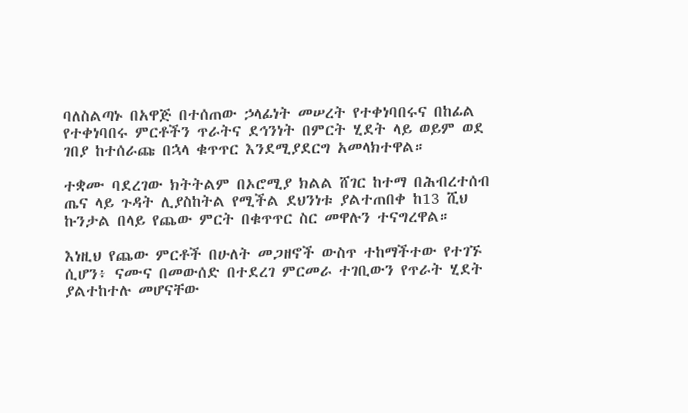ባለስልጣኑ በአዋጅ በተሰጠው ኃላፊነት መሠረት የተቀነባበሩና በከፊል የተቀነባበሩ ምርቶችን ጥራትና ደኅንነት በምርት ሂደት ላይ ወይም ወደ ገበያ ከተሰራጩ በኋላ ቁጥጥር እንደሚያደርግ አመላክተዋል።

ተቋሙ ባደረገው ክትትልም በኦሮሚያ ክልል ሸገር ከተማ በሕብረተሰብ ጤና ላይ ጉዳት ሊያስከትል የሚችል ደህንነቱ ያልተጠበቀ ከ13 ሺህ ኩንታል በላይ የጨው ምርት በቁጥጥር ስር መዋሉን ተናግረዋል።

እነዚህ የጨው ምርቶች በሁለት መጋዘኖች ውስጥ ተከማችተው የተገኙ ሲሆን፥ ናሙና በመውሰድ በተደረገ ምርመራ ተገቢውን የጥራት ሂደት ያልተከተሉ መሆናቸው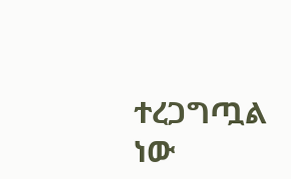ተረጋግጧል ነው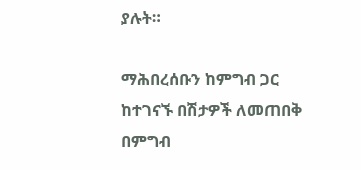ያሉት።

ማሕበረሰቡን ከምግብ ጋር ከተገናኙ በሽታዎች ለመጠበቅ በምግብ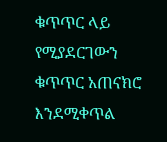ቁጥጥር ላይ የሚያደርገውን ቁጥጥር አጠናክሮ እንደሚቀጥል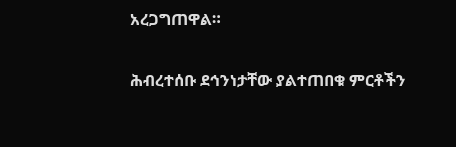አረጋግጠዋል።

ሕብረተሰቡ ደኅንነታቸው ያልተጠበቁ ምርቶችን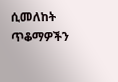ሲመለከት ጥቆማዎችን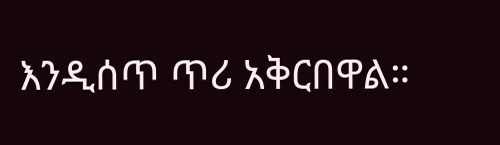እንዲሰጥ ጥሪ አቅርበዋል።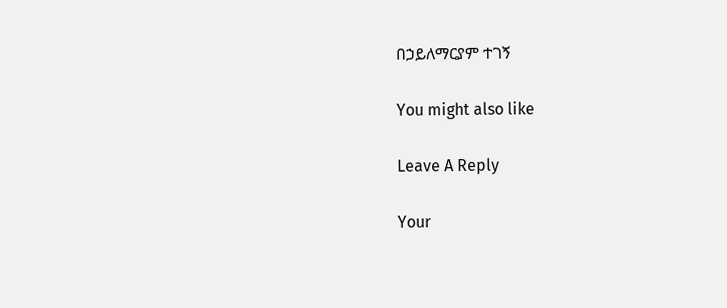በኃይለማርያም ተገኝ

You might also like

Leave A Reply

Your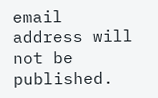email address will not be published.